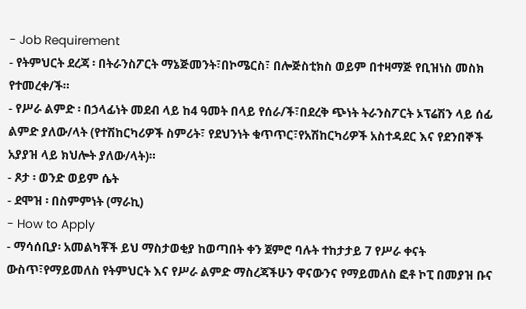- Job Requirement
- የትምህርት ደረጃ ፡ በትራንስፖርት ማኔጅመንት፣በኮሜርስ፣ በሎጅስቲክስ ወይም በተዛማጅ የቢዝነስ መስክ የተመረቀ/ች።
- የሥራ ልምድ ፡ በኃላፊነት መደብ ላይ ከ4 ዓመት በላይ የሰራ/ች፣በደረቅ ጭነት ትራንስፖርት ኦፕሬሽን ላይ ሰፊ ልምድ ያለው/ላት (የተሽከርካሪዎች ስምሪት፣ የደህንነት ቁጥጥር፣የአሽከርካሪዎች አስተዳደር እና የደንበኞች አያያዝ ላይ ክህሎት ያለው/ላት)።
- ጾታ ፡ ወንድ ወይም ሴት
- ደሞዝ ፡ በስምምነት (ማራኪ)
- How to Apply
- ማሳሰቢያ፡ አመልካቾች ይህ ማስታወቂያ ከወጣበት ቀን ጀምሮ ባሉት ተከታታይ 7 የሥራ ቀናት ውስጥ፣የማይመለስ የትምህርት እና የሥራ ልምድ ማስረጃችሁን ዋናውንና የማይመለስ ፎቶ ኮፒ በመያዝ ቡና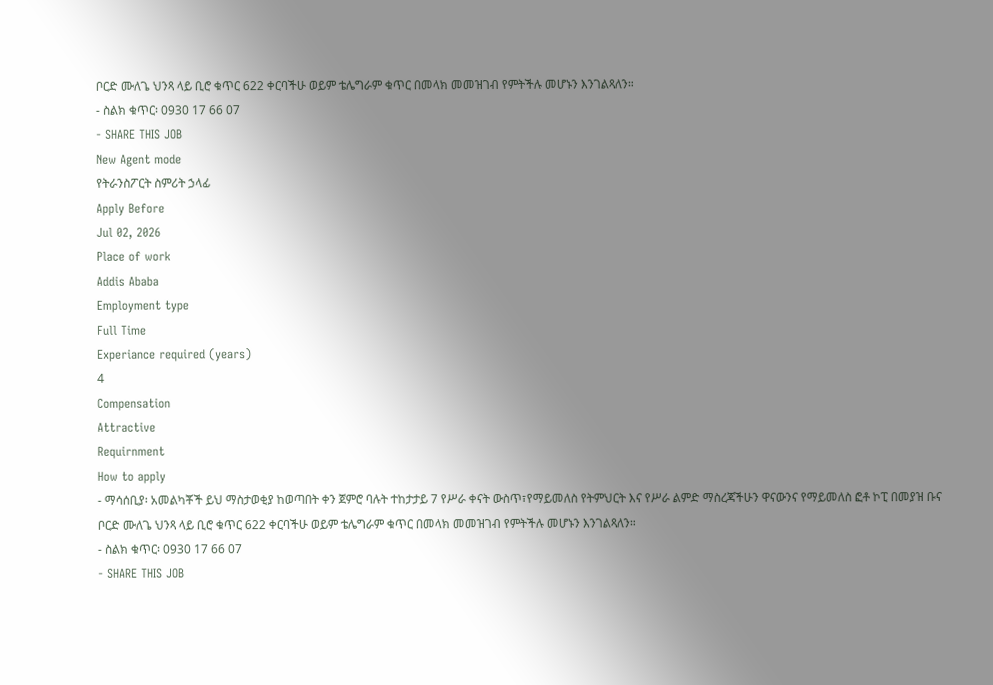ቦርድ ሙለጌ ህንጻ ላይ ቢሮ ቁጥር 622 ቀርባችሁ ወይም ቴሌግራም ቁጥር በመላክ መመዝገብ የምትችሉ መሆኑን እንገልጻለን።
- ስልክ ቁጥር፡ 0930 17 66 07
- SHARE THIS JOB
New Agent mode
የትራንስፖርት ስምሪት ኃላፊ
Apply Before
Jul 02, 2026
Place of work
Addis Ababa
Employment type
Full Time
Experiance required (years)
4
Compensation
Attractive
Requirnment
How to apply
- ማሳሰቢያ፡ አመልካቾች ይህ ማስታወቂያ ከወጣበት ቀን ጀምሮ ባሉት ተከታታይ 7 የሥራ ቀናት ውስጥ፣የማይመለስ የትምህርት እና የሥራ ልምድ ማስረጃችሁን ዋናውንና የማይመለስ ፎቶ ኮፒ በመያዝ ቡና ቦርድ ሙለጌ ህንጻ ላይ ቢሮ ቁጥር 622 ቀርባችሁ ወይም ቴሌግራም ቁጥር በመላክ መመዝገብ የምትችሉ መሆኑን እንገልጻለን።
- ስልክ ቁጥር፡ 0930 17 66 07
- SHARE THIS JOB